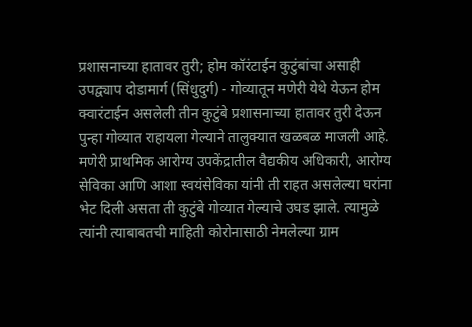प्रशासनाच्या हातावर तुरी; होम कॉरंटाईन कुटुंबांचा असाही उपद्व्याप दोडामार्ग (सिंधुदुर्ग) - गोव्यातून मणेरी येथे येऊन होम क्वारंटाईन असलेली तीन कुटुंबे प्रशासनाच्या हातावर तुरी देऊन पुन्हा गोव्यात राहायला गेल्याने तालुक्‍यात खळबळ माजली आहे. मणेरी प्राथमिक आरोग्य उपकेंद्रातील वैद्यकीय अधिकारी, आरोग्य सेविका आणि आशा स्वयंसेविका यांनी ती राहत असलेल्या घरांना भेट दिली असता ती कुटुंबे गोव्यात गेल्याचे उघड झाले. त्यामुळे त्यांनी त्याबाबतची माहिती कोरोनासाठी नेमलेल्या ग्राम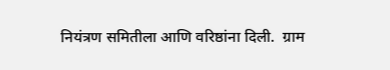नियंत्रण समितीला आणि वरिष्ठांना दिली.  ग्राम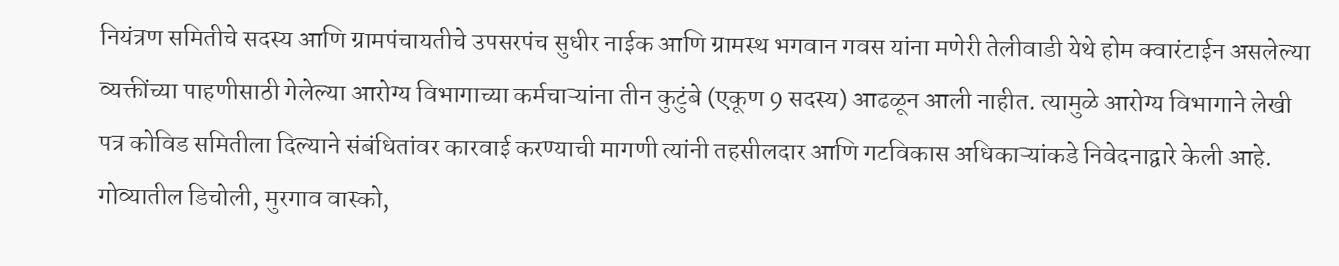नियंत्रण समितीचे सदस्य आणि ग्रामपंचायतीचे उपसरपंच सुधीर नाईक आणि ग्रामस्थ भगवान गवस यांना मणेरी तेलीवाडी येथे होम क्वारंटाईन असलेल्या व्यक्तींच्या पाहणीसाठी गेलेल्या आरोग्य विभागाच्या कर्मचाऱ्यांना तीन कुटुंबे (एकूण 9 सदस्य) आढळून आली नाहीत. त्यामुळे आरोग्य विभागाने लेखी पत्र कोविड समितीला दिल्याने संबंधितांवर कारवाई करण्याची मागणी त्यांनी तहसीलदार आणि गटविकास अधिकाऱ्यांकडे निवेदनाद्वारे केली आहे.  गोव्यातील डिचोली, मुरगाव वास्को,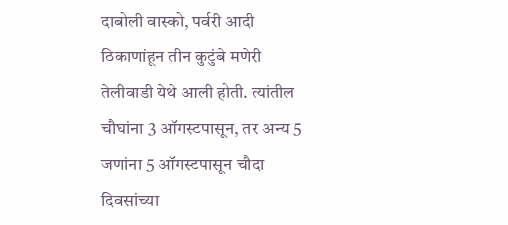दाबोली वास्को, पर्वरी आदी ठिकाणांहून तीन कुटुंबे मणेरी तेलीवाडी येथे आली होती. त्यांतील चौघांना 3 ऑगस्टपासून, तर अन्य 5 जणांना 5 ऑगस्टपासून चौदा दिवसांच्या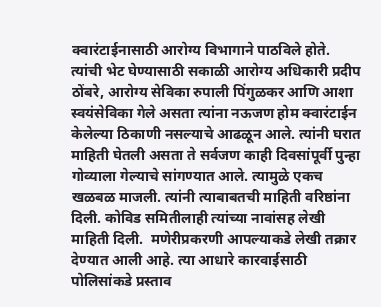क्वारंटाईनासाठी आरोग्य विभागाने पाठविले होते. त्यांची भेट घेण्यासाठी सकाळी आरोग्य अधिकारी प्रदीप ठोंबरे, आरोग्य सेविका रुपाली पिंगुळकर आणि आशा स्वयंसेविका गेले असता त्यांना नऊजण होम क्वारंटाईन केलेल्या ठिकाणी नसल्याचे आढळून आले. त्यांनी घरात माहिती घेतली असता ते सर्वजण काही दिवसांपूर्वी पुन्हा गोव्याला गेल्याचे सांगण्यात आले. त्यामुळे एकच खळबळ माजली. त्यांनी त्याबाबतची माहिती वरिष्ठांना दिली. कोविड समितीलाही त्यांच्या नावांसह लेखी माहिती दिली.  मणेरीप्रकरणी आपल्याकडे लेखी तक्रार देण्यात आली आहे. त्या आधारे कारवाईसाठी पोलिसांकडे प्रस्ताव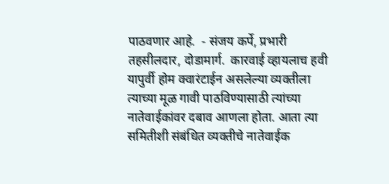पाठवणार आहे.  - संजय कर्पे, प्रभारी तहसीलदार, दोडामार्ग.  कारवाई व्हायलाच हवी  यापुर्वी होम क्वारंटाईन असलेल्या व्यक्तीला त्याच्या मूळ गावी पाठविण्यासाठी त्यांच्या नातेवाईकांवर दबाव आणला होता. आता त्या समितीशी संबंधित व्यक्तीचे नातेवाईक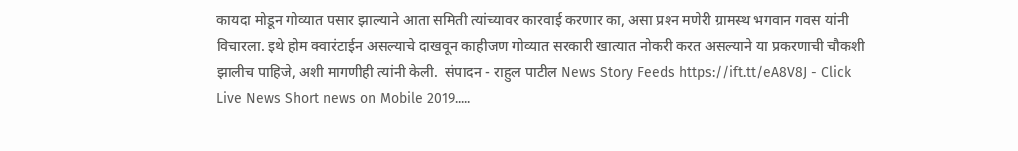कायदा मोडून गोव्यात पसार झाल्याने आता समिती त्यांच्यावर कारवाई करणार का, असा प्रश्‍न मणेरी ग्रामस्थ भगवान गवस यांनी विचारला. इथे होम क्वारंटाईन असल्याचे दाखवून काहीजण गोव्यात सरकारी खात्यात नोकरी करत असल्याने या प्रकरणाची चौकशी झालीच पाहिजे, अशी मागणीही त्यांनी केली.  संपादन - राहुल पाटील News Story Feeds https://ift.tt/eA8V8J - Click Live News Short news on Mobile 2019.....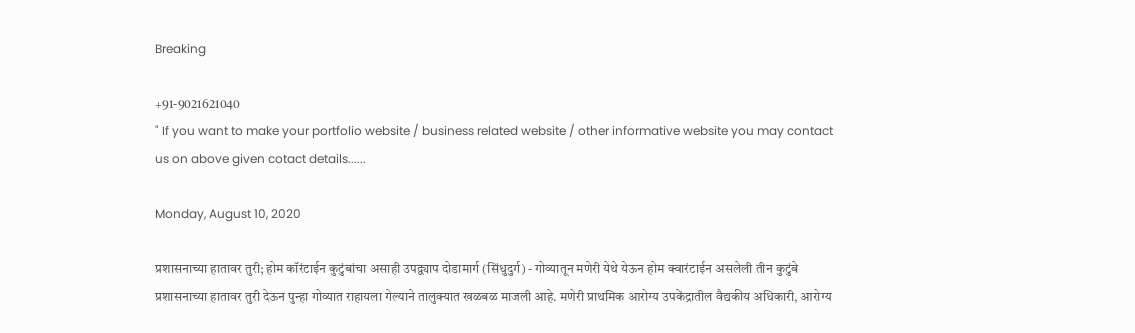Breaking

+91-9021621040
" If you want to make your portfolio website / business related website / other informative website you may contact us on above given cotact details......

Monday, August 10, 2020

प्रशासनाच्या हातावर तुरी; होम कॉरंटाईन कुटुंबांचा असाही उपद्व्याप दोडामार्ग (सिंधुदुर्ग) - गोव्यातून मणेरी येथे येऊन होम क्वारंटाईन असलेली तीन कुटुंबे प्रशासनाच्या हातावर तुरी देऊन पुन्हा गोव्यात राहायला गेल्याने तालुक्‍यात खळबळ माजली आहे. मणेरी प्राथमिक आरोग्य उपकेंद्रातील वैद्यकीय अधिकारी, आरोग्य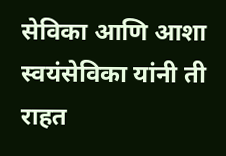सेविका आणि आशा स्वयंसेविका यांनी ती राहत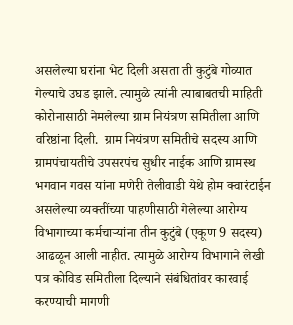असलेल्या घरांना भेट दिली असता ती कुटुंबे गोव्यात गेल्याचे उघड झाले. त्यामुळे त्यांनी त्याबाबतची माहिती कोरोनासाठी नेमलेल्या ग्राम नियंत्रण समितीला आणि वरिष्ठांना दिली.  ग्राम नियंत्रण समितीचे सदस्य आणि ग्रामपंचायतीचे उपसरपंच सुधीर नाईक आणि ग्रामस्थ भगवान गवस यांना मणेरी तेलीवाडी येथे होम क्वारंटाईन असलेल्या व्यक्तींच्या पाहणीसाठी गेलेल्या आरोग्य विभागाच्या कर्मचाऱ्यांना तीन कुटुंबे (एकूण 9 सदस्य) आढळून आली नाहीत. त्यामुळे आरोग्य विभागाने लेखी पत्र कोविड समितीला दिल्याने संबंधितांवर कारवाई करण्याची मागणी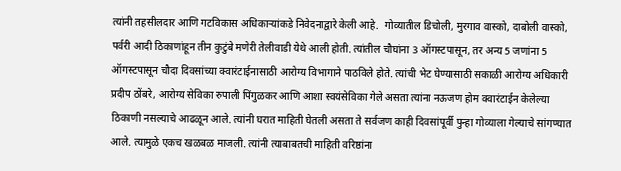त्यांनी तहसीलदार आणि गटविकास अधिकाऱ्यांकडे निवेदनाद्वारे केली आहे.  गोव्यातील डिचोली, मुरगाव वास्को, दाबोली वास्को, पर्वरी आदी ठिकाणांहून तीन कुटुंबे मणेरी तेलीवाडी येथे आली होती. त्यांतील चौघांना 3 ऑगस्टपासून, तर अन्य 5 जणांना 5 ऑगस्टपासून चौदा दिवसांच्या क्वारंटाईनासाठी आरोग्य विभागाने पाठविले होते. त्यांची भेट घेण्यासाठी सकाळी आरोग्य अधिकारी प्रदीप ठोंबरे, आरोग्य सेविका रुपाली पिंगुळकर आणि आशा स्वयंसेविका गेले असता त्यांना नऊजण होम क्वारंटाईन केलेल्या ठिकाणी नसल्याचे आढळून आले. त्यांनी घरात माहिती घेतली असता ते सर्वजण काही दिवसांपूर्वी पुन्हा गोव्याला गेल्याचे सांगण्यात आले. त्यामुळे एकच खळबळ माजली. त्यांनी त्याबाबतची माहिती वरिष्ठांना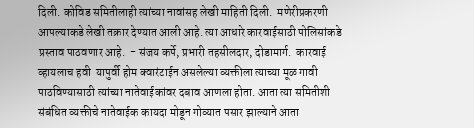दिली. कोविड समितीलाही त्यांच्या नावांसह लेखी माहिती दिली.  मणेरीप्रकरणी आपल्याकडे लेखी तक्रार देण्यात आली आहे. त्या आधारे कारवाईसाठी पोलिसांकडे प्रस्ताव पाठवणार आहे.  - संजय कर्पे, प्रभारी तहसीलदार, दोडामार्ग.  कारवाई व्हायलाच हवी  यापुर्वी होम क्वारंटाईन असलेल्या व्यक्तीला त्याच्या मूळ गावी पाठविण्यासाठी त्यांच्या नातेवाईकांवर दबाव आणला होता. आता त्या समितीशी संबंधित व्यक्तीचे नातेवाईक कायदा मोडून गोव्यात पसार झाल्याने आता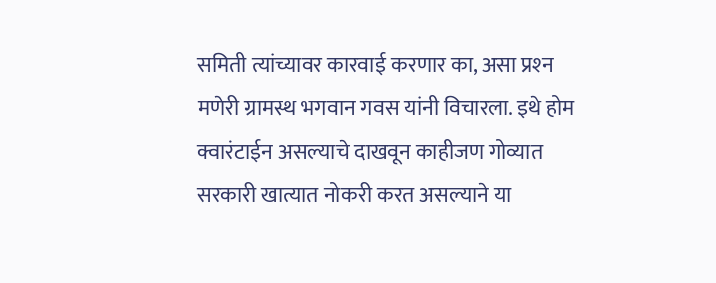समिती त्यांच्यावर कारवाई करणार का, असा प्रश्‍न मणेरी ग्रामस्थ भगवान गवस यांनी विचारला. इथे होम क्वारंटाईन असल्याचे दाखवून काहीजण गोव्यात सरकारी खात्यात नोकरी करत असल्याने या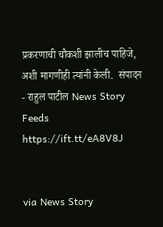प्रकरणाची चौकशी झालीच पाहिजे, अशी मागणीही त्यांनी केली.  संपादन - राहुल पाटील News Story Feeds https://ift.tt/eA8V8J


via News Story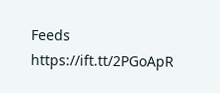Feeds https://ift.tt/2PGoApR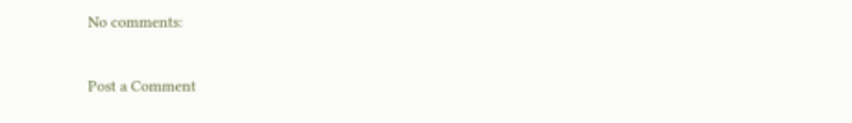No comments:

Post a Comment